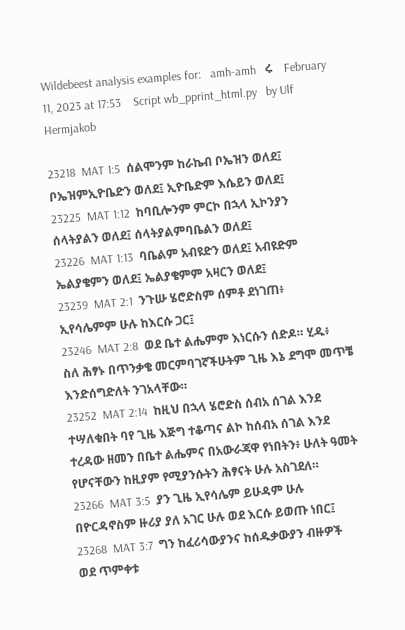Wildebeest analysis examples for:   amh-amh   ሩ    February 11, 2023 at 17:53    Script wb_pprint_html.py   by Ulf Hermjakob

23218  MAT 1:5  ሰልሞንም ከራኬብ ቦኤዝን ወለደ፤ ቦኤዝምኢዮቤድን ወለደ፤ ኢዮቤድም እሴይን ወለደ፤
23225  MAT 1:12  ከባቢሎንም ምርኮ በኋላ ኢኮንያን ሰላትያልን ወለደ፤ ሰላትያልምባቤልን ወለደ፤
23226  MAT 1:13  ባቤልም አብዩድን ወለደ፤ አብዩድም ኤልያቄምን ወለደ፤ ኤልያቄምም አዛርን ወለደ፤
23239  MAT 2:1  ንጉሡ ሄሮድስም ሰምቶ ደነገጠ፥ ኢየሳሌምም ሁሉ ከእርሱ ጋር፤
23246  MAT 2:8  ወደ ቤተ ልሔምም እነርሱን ሰድዶ። ሂዱ፥ ስለ ሕፃኑ በጥንቃቄ መርምባገኛችሁትም ጊዜ እኔ ደግሞ መጥቼ እንድሰግድለት ንገአላቸው።
23252  MAT 2:14  ከዚህ በኋላ ሄሮድስ ሰብአ ሰገል እንደ ተሣለቁበት ባየ ጊዜ እጅግ ተቆጣና ልኮ ከሰብአ ሰገል እንደ ተረዳው ዘመን በቤተ ልሔምና በአውራጃዋ የነበትን፥ ሁለት ዓመት የሆናቸውን ከዚያም የሚያንሱትን ሕፃናት ሁሉ አስገደለ።
23266  MAT 3:5  ያን ጊዜ ኢየሳሌም ይሁዳም ሁሉ በዮርዳኖስም ዙሪያ ያለ አገር ሁሉ ወደ እርሱ ይወጡ ነበር፤
23268  MAT 3:7  ግን ከፈሪሳውያንና ከሰዱቃውያን ብዙዎች ወደ ጥምቀቱ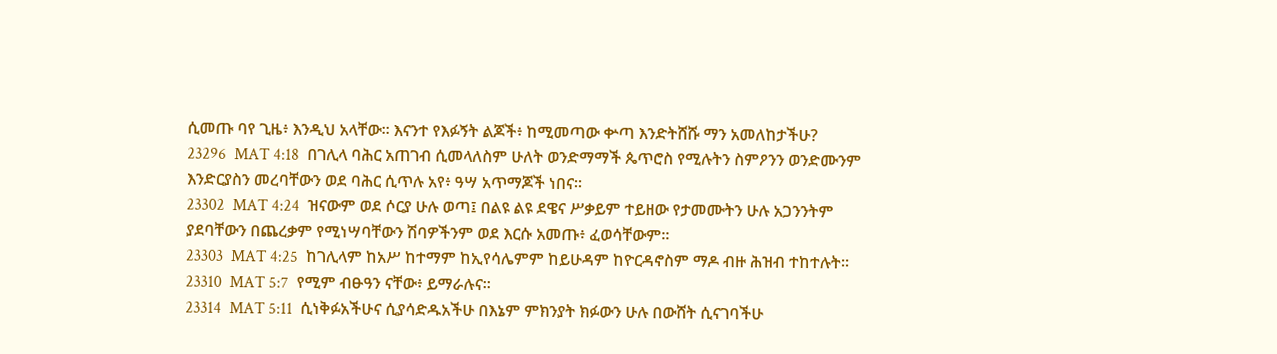ሲመጡ ባየ ጊዜ፥ እንዲህ አላቸው። እናንተ የእፉኝት ልጆች፥ ከሚመጣው ቍጣ እንድትሸሹ ማን አመለከታችሁ?
23296  MAT 4:18  በገሊላ ባሕር አጠገብ ሲመላለስም ሁለት ወንድማማች ጴጥሮስ የሚሉትን ስምዖንን ወንድሙንም እንድርያስን መረባቸውን ወደ ባሕር ሲጥሉ አየ፥ ዓሣ አጥማጆች ነበና።
23302  MAT 4:24  ዝናውም ወደ ሶርያ ሁሉ ወጣ፤ በልዩ ልዩ ደዌና ሥቃይም ተይዘው የታመሙትን ሁሉ አጋንንትም ያደባቸውን በጨረቃም የሚነሣባቸውን ሽባዎችንም ወደ እርሱ አመጡ፥ ፈወሳቸውም።
23303  MAT 4:25  ከገሊላም ከአሥ ከተማም ከኢየሳሌምም ከይሁዳም ከዮርዳኖስም ማዶ ብዙ ሕዝብ ተከተሉት።
23310  MAT 5:7  የሚም ብፁዓን ናቸው፥ ይማራሉና።
23314  MAT 5:11  ሲነቅፉአችሁና ሲያሳድዱአችሁ በእኔም ምክንያት ክፉውን ሁሉ በውሸት ሲናገባችሁ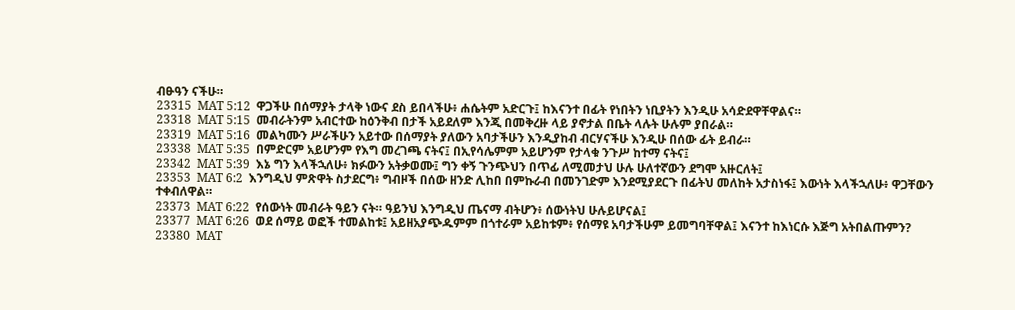ብፁዓን ናችሁ።
23315  MAT 5:12  ዋጋችሁ በሰማያት ታላቅ ነውና ደስ ይበላችሁ፥ ሐሴትም አድርጉ፤ ከእናንተ በፊት የነበትን ነቢያትን እንዲሁ አሳድደዋቸዋልና።
23318  MAT 5:15  መብራትንም አብርተው ከዕንቅብ በታች አይደለም እንጂ በመቅረዙ ላይ ያኖታል በቤት ላሉት ሁሉም ያበራል።
23319  MAT 5:16  መልካሙን ሥራችሁን አይተው በሰማያት ያለውን አባታችሁን እንዲያከብ ብርሃናችሁ እንዲሁ በሰው ፊት ይብራ።
23338  MAT 5:35  በምድርም አይሆንም የእግ መረገጫ ናትና፤ በኢየሳሌምም አይሆንም የታላቁ ንጉሥ ከተማ ናትና፤
23342  MAT 5:39  እኔ ግን እላችኋለሁ፥ ክፉውን አትቃወሙ፤ ግን ቀኝ ጉንጭህን በጥፊ ለሚመታህ ሁሉ ሁለተኛውን ደግሞ አዙርለት፤
23353  MAT 6:2  እንግዲህ ምጽዋት ስታደርግ፥ ግብዞች በሰው ዘንድ ሊከበ በምኩራብ በመንገድም እንደሚያደርጉ በፊትህ መለከት አታስነፋ፤ እውነት እላችኋለሁ፥ ዋጋቸውን ተቀብለዋል።
23373  MAT 6:22  የሰውነት መብራት ዓይን ናት። ዓይንህ እንግዲህ ጤናማ ብትሆን፥ ሰውነትህ ሁሉይሆናል፤
23377  MAT 6:26  ወደ ሰማይ ወፎች ተመልከቱ፤ አይዘአያጭዱምም በጎተራም አይከቱም፥ የሰማዩ አባታችሁም ይመግባቸዋል፤ እናንተ ከእነርሱ እጅግ አትበልጡምን?
23380  MAT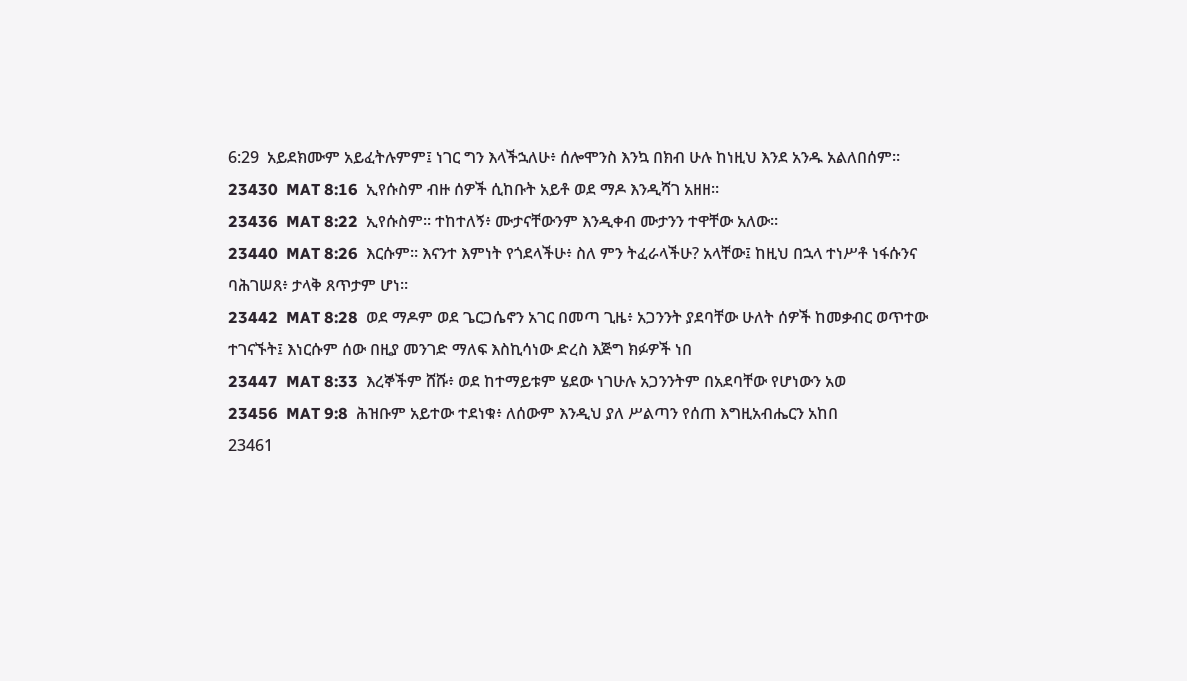6:29  አይደክሙም አይፈትሉምም፤ ነገር ግን እላችኋለሁ፥ ሰሎሞንስ እንኳ በክብ ሁሉ ከነዚህ እንደ አንዱ አልለበሰም።
23430  MAT 8:16  ኢየሱስም ብዙ ሰዎች ሲከቡት አይቶ ወደ ማዶ እንዲሻገ አዘዘ።
23436  MAT 8:22  ኢየሱስም። ተከተለኝ፥ ሙታናቸውንም እንዲቀብ ሙታንን ተዋቸው አለው።
23440  MAT 8:26  እርሱም። እናንተ እምነት የጎደላችሁ፥ ስለ ምን ትፈራላችሁ? አላቸው፤ ከዚህ በኋላ ተነሥቶ ነፋሱንና ባሕገሠጸ፥ ታላቅ ጸጥታም ሆነ።
23442  MAT 8:28  ወደ ማዶም ወደ ጌርጋሴኖን አገር በመጣ ጊዜ፥ አጋንንት ያደባቸው ሁለት ሰዎች ከመቃብር ወጥተው ተገናኙት፤ እነርሱም ሰው በዚያ መንገድ ማለፍ እስኪሳነው ድረስ እጅግ ክፉዎች ነበ
23447  MAT 8:33  እረኞችም ሸሹ፥ ወደ ከተማይቱም ሄደው ነገሁሉ አጋንንትም በአደባቸው የሆነውን አወ
23456  MAT 9:8  ሕዝቡም አይተው ተደነቁ፥ ለሰውም እንዲህ ያለ ሥልጣን የሰጠ እግዚአብሔርን አከበ
23461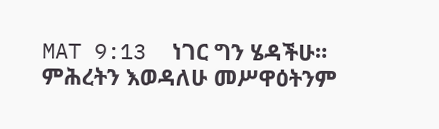MAT 9:13  ነገር ግን ሄዳችሁ። ምሕረትን እወዳለሁ መሥዋዕትንም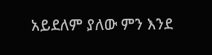አይደለም ያለው ምን እንደ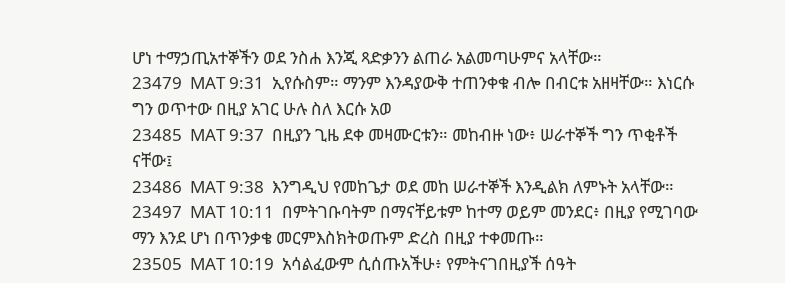ሆነ ተማኃጢአተኞችን ወደ ንስሐ እንጂ ጻድቃንን ልጠራ አልመጣሁምና አላቸው።
23479  MAT 9:31  ኢየሱስም። ማንም እንዳያውቅ ተጠንቀቁ ብሎ በብርቱ አዘዛቸው። እነርሱ ግን ወጥተው በዚያ አገር ሁሉ ስለ እርሱ አወ
23485  MAT 9:37  በዚያን ጊዜ ደቀ መዛሙርቱን። መከብዙ ነው፥ ሠራተኞች ግን ጥቂቶች ናቸው፤
23486  MAT 9:38  እንግዲህ የመከጌታ ወደ መከ ሠራተኞች እንዲልክ ለምኑት አላቸው።
23497  MAT 10:11  በምትገቡባትም በማናቸይቱም ከተማ ወይም መንደር፥ በዚያ የሚገባው ማን እንደ ሆነ በጥንቃቄ መርምእስክትወጡም ድረስ በዚያ ተቀመጡ።
23505  MAT 10:19  አሳልፈውም ሲሰጡአችሁ፥ የምትናገበዚያች ሰዓት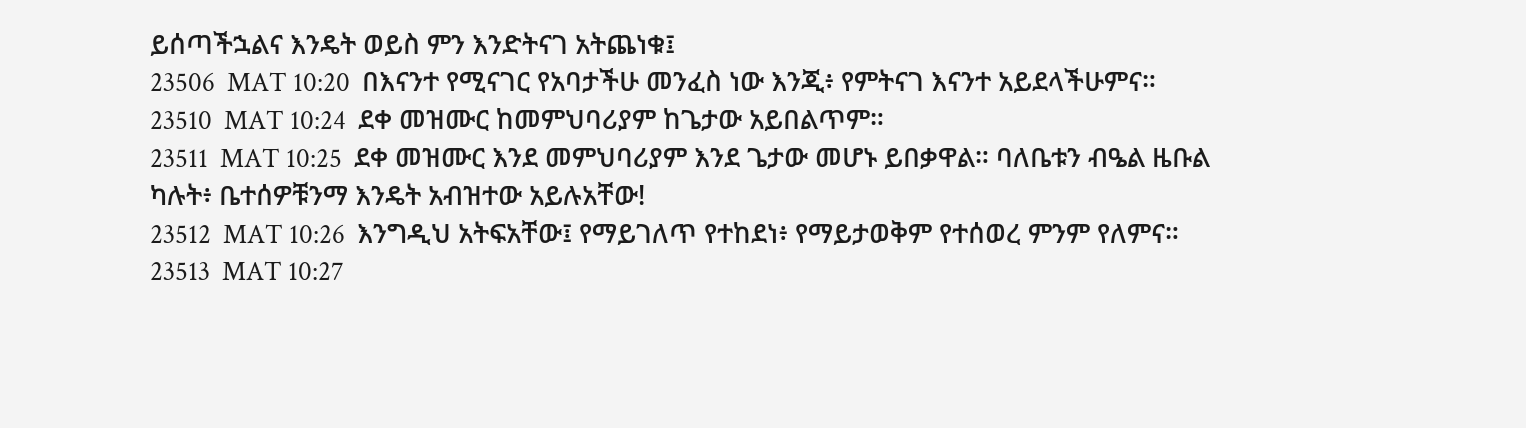ይሰጣችኋልና እንዴት ወይስ ምን እንድትናገ አትጨነቁ፤
23506  MAT 10:20  በእናንተ የሚናገር የአባታችሁ መንፈስ ነው እንጂ፥ የምትናገ እናንተ አይደላችሁምና።
23510  MAT 10:24  ደቀ መዝሙር ከመምህባሪያም ከጌታው አይበልጥም።
23511  MAT 10:25  ደቀ መዝሙር እንደ መምህባሪያም እንደ ጌታው መሆኑ ይበቃዋል። ባለቤቱን ብዔል ዜቡል ካሉት፥ ቤተሰዎቹንማ እንዴት አብዝተው አይሉአቸው!
23512  MAT 10:26  እንግዲህ አትፍአቸው፤ የማይገለጥ የተከደነ፥ የማይታወቅም የተሰወረ ምንም የለምና።
23513  MAT 10:27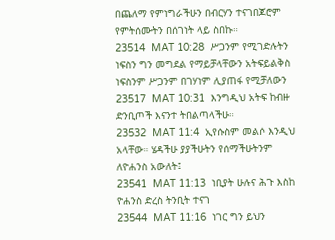በጨለማ የምነግራችሁን በብርሃን ተናገበጆሮም የምትሰሙትን በሰገነት ላይ ስበኩ።
23514  MAT 10:28  ሥጋንም የሚገድሉትን ነፍስን ግን መግደል የማይቻላቸውን አትፍይልቅስ ነፍስንም ሥጋንም በገሃነም ሊያጠፋ የሚቻለውን
23517  MAT 10:31  እንግዲህ አትፍ ከብዙ ድንቢጦች እናንተ ትበልጣላችሁ።
23532  MAT 11:4  ኢየሱስም መልሶ እንዲህ አላቸው። ሄዳችሁ ያያችሁትን የሰማችሁትንም ለዮሐንስ አውለት፤
23541  MAT 11:13  ነቢያት ሁሉና ሕጉ እስከ ዮሐንስ ድረስ ትንቢት ተናገ
23544  MAT 11:16  ነገር ግን ይህን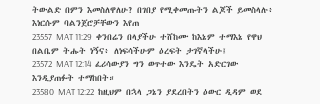ትውልድ በምን እመስለዋለሁ? በገበያ የሚቀመጡትን ልጆች ይመስላሉ፥ እነርሱም ባልንጀሮቻቸውን እየጠ
23557  MAT 11:29  ቀንበሬን በላያችሁ ተሸከሙ ከእኔም ተማእኔ የዋህ በልቤም ትሑት ነኝና፥ ለነፍሳችሁም ዕረፍት ታገኛላችሁ፤
23572  MAT 12:14  ፈሪሳውያን ግን ወጥተው እንዴት አድርገው እንዲያጠፉት ተማከበት።
23580  MAT 12:22  ከዚህም በኋላ ጋኔን ያደረበትን ዕውር ዲዳም ወደ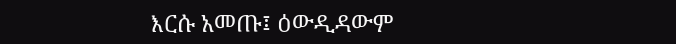እርሱ አመጡ፤ ዕውዲዳውም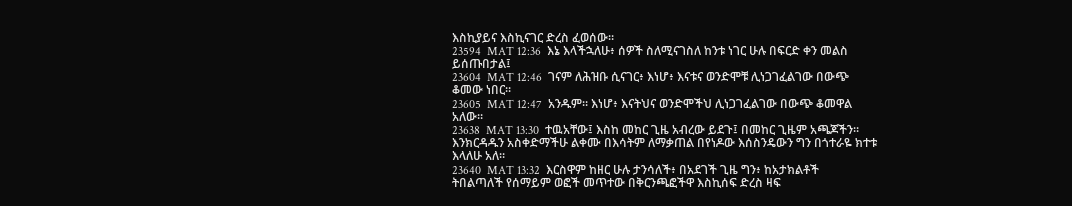እስኪያይና እስኪናገር ድረስ ፈወሰው።
23594  MAT 12:36  እኔ እላችኋለሁ፥ ሰዎች ስለሚናገስለ ከንቱ ነገር ሁሉ በፍርድ ቀን መልስ ይሰጡበታል፤
23604  MAT 12:46  ገናም ለሕዝቡ ሲናገር፥ እነሆ፥ እናቱና ወንድሞቹ ሊነጋገፈልገው በውጭ ቆመው ነበር።
23605  MAT 12:47  አንዱም። እነሆ፥ እናትህና ወንድሞችህ ሊነጋገፈልገው በውጭ ቆመዋል አለው።
23638  MAT 13:30  ተዉአቸው፤ እስከ መከር ጊዜ አብረው ይደጉ፤ በመከር ጊዜም አጫጆችን። እንክርዳዱን አስቀድማችሁ ልቀሙ በእሳትም ለማቃጠል በየነዶው እሰስንዴውን ግን በጎተራዬ ክተቱ እላለሁ አለ።
23640  MAT 13:32  እርስዋም ከዘር ሁሉ ታንሳለች፥ በአደገች ጊዜ ግን፥ ከአታክልቶች ትበልጣለች የሰማይም ወፎች መጥተው በቅርንጫፎችዋ እስኪሰፍ ድረስ ዛፍ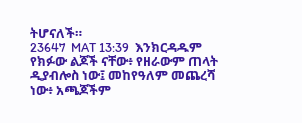ትሆናለች።
23647  MAT 13:39  እንክርዳዱም የክፉው ልጆች ናቸው፥ የዘራውም ጠላት ዲያብሎስ ነው፤ መከየዓለም መጨረሻ ነው፥ አጫጆችም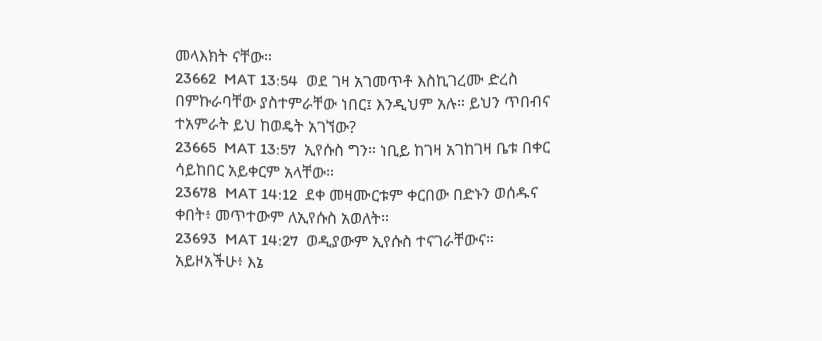መላእክት ናቸው።
23662  MAT 13:54  ወደ ገዛ አገመጥቶ እስኪገረሙ ድረስ በምኩራባቸው ያስተምራቸው ነበር፤ እንዲህም አሉ። ይህን ጥበብና ተአምራት ይህ ከወዴት አገኘው?
23665  MAT 13:57  ኢየሱስ ግን። ነቢይ ከገዛ አገከገዛ ቤቱ በቀር ሳይከበር አይቀርም አላቸው።
23678  MAT 14:12  ደቀ መዛሙርቱም ቀርበው በድኑን ወሰዱና ቀበት፥ መጥተውም ለኢየሱስ አወለት።
23693  MAT 14:27  ወዲያውም ኢየሱስ ተናገራቸውና። አይዞአችሁ፥ እኔ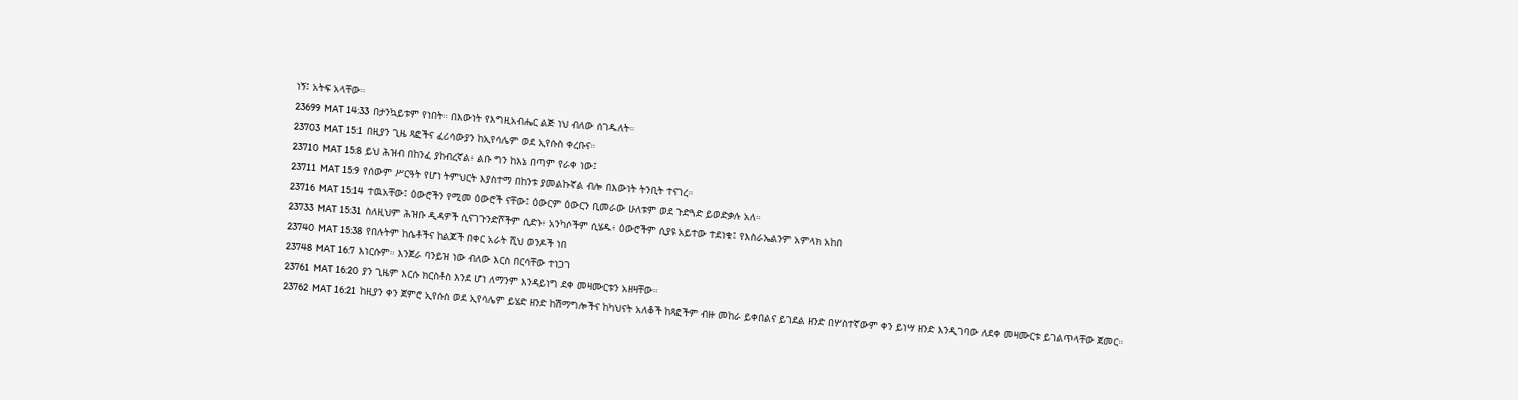ነኝ፤ አትፍ አላቸው።
23699  MAT 14:33  በታንኳይቱም የነበት። በእውነት የእግዚአብሔር ልጅ ነህ ብለው ሰገዱለት።
23703  MAT 15:1  በዚያን ጊዜ ጻፎችና ፈሪሳውያን ከኢየሳሌም ወደ ኢየሱስ ቀረቡና።
23710  MAT 15:8  ይህ ሕዝብ በከንፈ ያከብረኛል፥ ልቡ ግን ከእኔ በጣም የራቀ ነው፤
23711  MAT 15:9  የሰውም ሥርዓት የሆነ ትምህርት እያስተማ በከንቱ ያመልኩኛል ብሎ በእውነት ትንቢት ተናገረ።
23716  MAT 15:14  ተዉአቸው፤ ዕውሮችን የሚመ ዕውሮች ናቸው፤ ዕውርም ዕውርን ቢመራው ሁለቱም ወደ ጉድጓድ ይወድቃሉ አለ።
23733  MAT 15:31  ስለዚህም ሕዝቡ ዲዳዎች ሲናገጉንድሾችም ሲድኑ፥ አንካሶችም ሲሄዱ፥ ዕውሮችም ሲያዩ አይተው ተደነቁ፤ የእስራኤልንም አምላክ አከበ
23740  MAT 15:38  የበሉትም ከሴቶችና ከልጆች በቀር አራት ሺህ ወንዶች ነበ
23748  MAT 16:7  እነርሱም። እንጀራ ባንይዝ ነው ብለው እርስ በርሳቸው ተነጋገ
23761  MAT 16:20  ያን ጊዜም እርሱ ክርስቶስ እንደ ሆነ ለማንም እንዳይነግ ደቀ መዛሙርቱን አዘዛቸው።
23762  MAT 16:21  ከዚያን ቀን ጀምሮ ኢየሱስ ወደ ኢየሳሌም ይሄድ ዘንድ ከሽማግሎችና ከካህናት አለቆች ከጻፎችም ብዙ መከራ ይቀበልና ይገደል ዘንድ በሦስተኛውም ቀን ይነሣ ዘንድ እንዲገባው ለደቀ መዛሙርቱ ይገልጥላቸው ጀመር።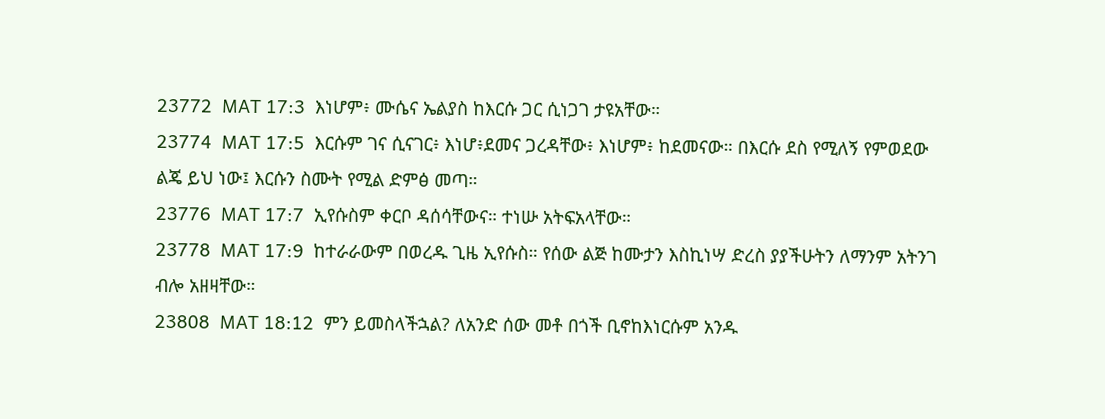23772  MAT 17:3  እነሆም፥ ሙሴና ኤልያስ ከእርሱ ጋር ሲነጋገ ታዩአቸው።
23774  MAT 17:5  እርሱም ገና ሲናገር፥ እነሆ፥ደመና ጋረዳቸው፥ እነሆም፥ ከደመናው። በእርሱ ደስ የሚለኝ የምወደው ልጄ ይህ ነው፤ እርሱን ስሙት የሚል ድምፅ መጣ።
23776  MAT 17:7  ኢየሱስም ቀርቦ ዳሰሳቸውና። ተነሡ አትፍአላቸው።
23778  MAT 17:9  ከተራራውም በወረዱ ጊዜ ኢየሱስ። የሰው ልጅ ከሙታን እስኪነሣ ድረስ ያያችሁትን ለማንም አትንገ ብሎ አዘዛቸው።
23808  MAT 18:12  ምን ይመስላችኋል? ለአንድ ሰው መቶ በጎች ቢኖከእነርሱም አንዱ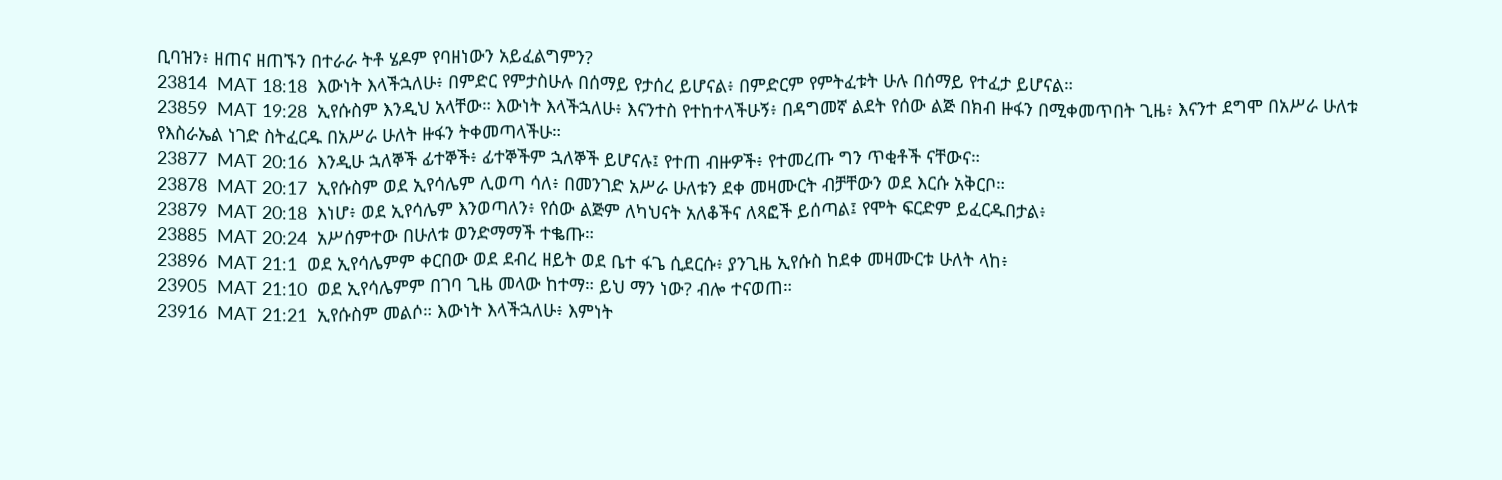ቢባዝን፥ ዘጠና ዘጠኙን በተራራ ትቶ ሄዶም የባዘነውን አይፈልግምን?
23814  MAT 18:18  እውነት እላችኋለሁ፥ በምድር የምታስሁሉ በሰማይ የታሰረ ይሆናል፥ በምድርም የምትፈቱት ሁሉ በሰማይ የተፈታ ይሆናል።
23859  MAT 19:28  ኢየሱስም እንዲህ አላቸው። እውነት እላችኋለሁ፥ እናንተስ የተከተላችሁኝ፥ በዳግመኛ ልደት የሰው ልጅ በክብ ዙፋን በሚቀመጥበት ጊዜ፥ እናንተ ደግሞ በአሥራ ሁለቱ የእስራኤል ነገድ ስትፈርዱ በአሥራ ሁለት ዙፋን ትቀመጣላችሁ።
23877  MAT 20:16  እንዲሁ ኋለኞች ፊተኞች፥ ፊተኞችም ኋለኞች ይሆናሉ፤ የተጠ ብዙዎች፥ የተመረጡ ግን ጥቂቶች ናቸውና።
23878  MAT 20:17  ኢየሱስም ወደ ኢየሳሌም ሊወጣ ሳለ፥ በመንገድ አሥራ ሁለቱን ደቀ መዛሙርት ብቻቸውን ወደ እርሱ አቅርቦ።
23879  MAT 20:18  እነሆ፥ ወደ ኢየሳሌም እንወጣለን፥ የሰው ልጅም ለካህናት አለቆችና ለጻፎች ይሰጣል፤ የሞት ፍርድም ይፈርዱበታል፥
23885  MAT 20:24  አሥሰምተው በሁለቱ ወንድማማች ተቈጡ።
23896  MAT 21:1  ወደ ኢየሳሌምም ቀርበው ወደ ደብረ ዘይት ወደ ቤተ ፋጌ ሲደርሱ፥ ያንጊዜ ኢየሱስ ከደቀ መዛሙርቱ ሁለት ላከ፥
23905  MAT 21:10  ወደ ኢየሳሌምም በገባ ጊዜ መላው ከተማ። ይህ ማን ነው? ብሎ ተናወጠ።
23916  MAT 21:21  ኢየሱስም መልሶ። እውነት እላችኋለሁ፥ እምነት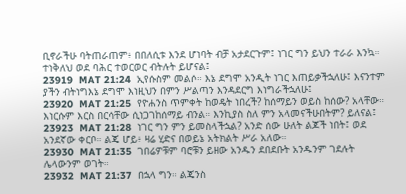ቢኖራችሁ ባትጠራጠም፥ በበለሲቱ እንደ ሆነባት ብቻ አታደርጉም፤ ነገር ግን ይህን ተራራ እንኳ። ተነቅለህ ወደ ባሕር ተወርወር ብትሉት ይሆናል፤
23919  MAT 21:24  ኢየሱስም መልሶ። እኔ ደግሞ አንዲት ነገር እጠይቃችኋለሁ፤ እናንተም ያችን ብትነግእኔ ደግሞ እነዚህን በምን ሥልጣን እንዳደርግ እነግራችኋለሁ፤
23920  MAT 21:25  የዮሐንስ ጥምቀት ከወዴት ነበረች? ከሰማይን ወይስ ከሰው? አላቸው። እነርሱም እርስ በርሳቸው ሲነጋገከሰማይ ብንል። እንኪያስ ስለ ምን አላመናችሁበትም? ይለናል፤
23923  MAT 21:28  ነገር ግን ምን ይመስላችኋል? አንድ ሰው ሁለት ልጆች ነበት፤ ወደ አንደኛው ቀርቦ። ልጄ ሆይ፥ ዛሬ ሂድና በወይኔ አትክልት ሥራ አለው።
23930  MAT 21:35  ገበሬዎቹም ባሮቹን ይዘው አንዱን ደበደቡት አንዱንም ገደሉት ሌላውንም ወገት።
23932  MAT 21:37  በኋላ ግን። ልጄንስ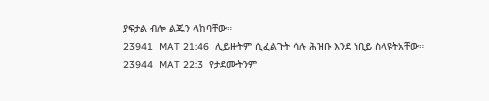ያፍታል ብሎ ልጁን ላከባቸው።
23941  MAT 21:46  ሊይዙትም ሲፈልጉት ሳሉ ሕዝቡ እንደ ነቢይ ስላዩትአቸው።
23944  MAT 22:3  የታደሙትንም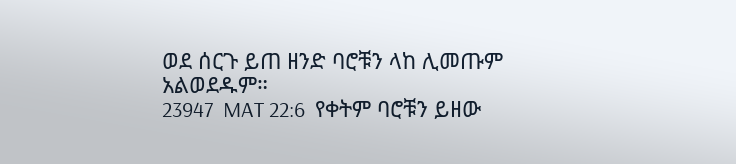ወደ ሰርጉ ይጠ ዘንድ ባሮቹን ላከ ሊመጡም አልወደዱም።
23947  MAT 22:6  የቀትም ባሮቹን ይዘው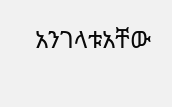አንገላቱአቸው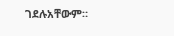ገደሉአቸውም።